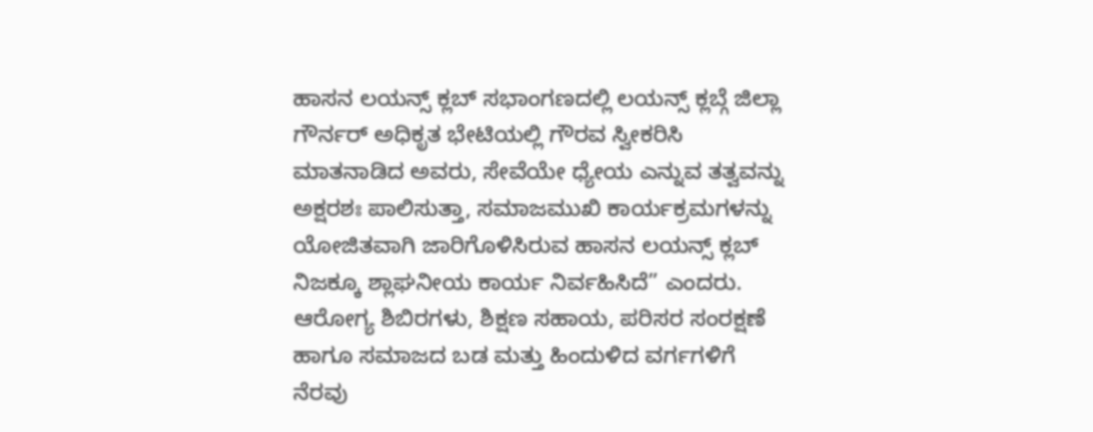ಹಾಸನ ಲಯನ್ಸ್ ಕ್ಲಬ್ ಸಭಾಂಗಣದಲ್ಲಿ ಲಯನ್ಸ್ ಕ್ಲಬ್ಗೆ ಜಿಲ್ಲಾ ಗೌರ್ನರ್ ಅಧಿಕೃತ ಭೇಟಿಯಲ್ಲಿ ಗೌರವ ಸ್ವೀಕರಿಸಿ ಮಾತನಾಡಿದ ಅವರು, ಸೇವೆಯೇ ಧ್ಯೇಯ ಎನ್ನುವ ತತ್ವವನ್ನು ಅಕ್ಷರಶಃ ಪಾಲಿಸುತ್ತಾ, ಸಮಾಜಮುಖಿ ಕಾರ್ಯಕ್ರಮಗಳನ್ನು ಯೋಜಿತವಾಗಿ ಜಾರಿಗೊಳಿಸಿರುವ ಹಾಸನ ಲಯನ್ಸ್ ಕ್ಲಬ್ ನಿಜಕ್ಕೂ ಶ್ಲಾಘನೀಯ ಕಾರ್ಯ ನಿರ್ವಹಿಸಿದೆ” ಎಂದರು. ಆರೋಗ್ಯ ಶಿಬಿರಗಳು, ಶಿಕ್ಷಣ ಸಹಾಯ, ಪರಿಸರ ಸಂರಕ್ಷಣೆ ಹಾಗೂ ಸಮಾಜದ ಬಡ ಮತ್ತು ಹಿಂದುಳಿದ ವರ್ಗಗಳಿಗೆ ನೆರವು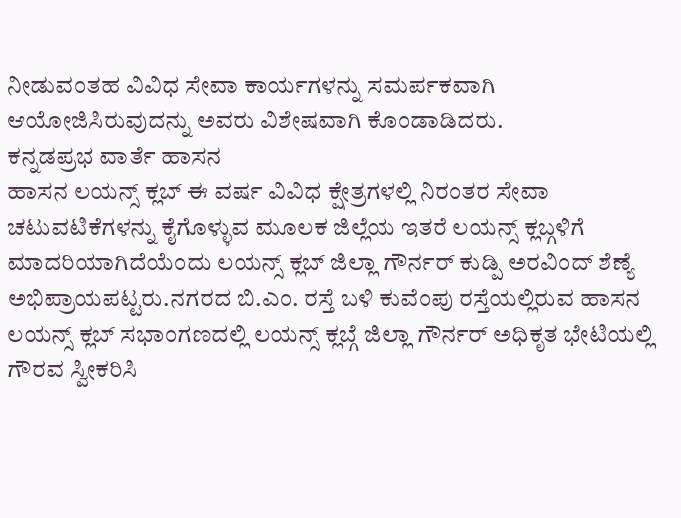ನೀಡುವಂತಹ ವಿವಿಧ ಸೇವಾ ಕಾರ್ಯಗಳನ್ನು ಸಮರ್ಪಕವಾಗಿ ಆಯೋಜಿಸಿರುವುದನ್ನು ಅವರು ವಿಶೇಷವಾಗಿ ಕೊಂಡಾಡಿದರು.
ಕನ್ನಡಪ್ರಭ ವಾರ್ತೆ ಹಾಸನ
ಹಾಸನ ಲಯನ್ಸ್ ಕ್ಲಬ್ ಈ ವರ್ಷ ವಿವಿಧ ಕ್ಷೇತ್ರಗಳಲ್ಲಿ ನಿರಂತರ ಸೇವಾ ಚಟುವಟಿಕೆಗಳನ್ನು ಕೈಗೊಳ್ಳುವ ಮೂಲಕ ಜಿಲ್ಲೆಯ ಇತರೆ ಲಯನ್ಸ್ ಕ್ಲಬ್ಗಳಿಗೆ ಮಾದರಿಯಾಗಿದೆಯೆಂದು ಲಯನ್ಸ್ ಕ್ಲಬ್ ಜಿಲ್ಲಾ ಗೌರ್ನರ್ ಕುಡ್ಪಿ ಅರವಿಂದ್ ಶೆಣ್ಯೆ ಅಭಿಪ್ರಾಯಪಟ್ಟರು.ನಗರದ ಬಿ.ಎಂ. ರಸ್ತೆ ಬಳಿ ಕುವೆಂಪು ರಸ್ತೆಯಲ್ಲಿರುವ ಹಾಸನ ಲಯನ್ಸ್ ಕ್ಲಬ್ ಸಭಾಂಗಣದಲ್ಲಿ ಲಯನ್ಸ್ ಕ್ಲಬ್ಗೆ ಜಿಲ್ಲಾ ಗೌರ್ನರ್ ಅಧಿಕೃತ ಭೇಟಿಯಲ್ಲಿ ಗೌರವ ಸ್ವೀಕರಿಸಿ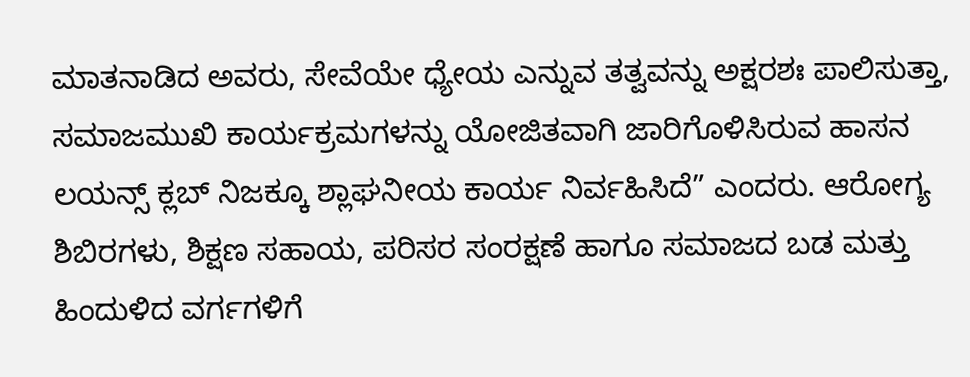ಮಾತನಾಡಿದ ಅವರು, ಸೇವೆಯೇ ಧ್ಯೇಯ ಎನ್ನುವ ತತ್ವವನ್ನು ಅಕ್ಷರಶಃ ಪಾಲಿಸುತ್ತಾ, ಸಮಾಜಮುಖಿ ಕಾರ್ಯಕ್ರಮಗಳನ್ನು ಯೋಜಿತವಾಗಿ ಜಾರಿಗೊಳಿಸಿರುವ ಹಾಸನ ಲಯನ್ಸ್ ಕ್ಲಬ್ ನಿಜಕ್ಕೂ ಶ್ಲಾಘನೀಯ ಕಾರ್ಯ ನಿರ್ವಹಿಸಿದೆ” ಎಂದರು. ಆರೋಗ್ಯ ಶಿಬಿರಗಳು, ಶಿಕ್ಷಣ ಸಹಾಯ, ಪರಿಸರ ಸಂರಕ್ಷಣೆ ಹಾಗೂ ಸಮಾಜದ ಬಡ ಮತ್ತು ಹಿಂದುಳಿದ ವರ್ಗಗಳಿಗೆ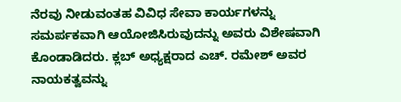ನೆರವು ನೀಡುವಂತಹ ವಿವಿಧ ಸೇವಾ ಕಾರ್ಯಗಳನ್ನು ಸಮರ್ಪಕವಾಗಿ ಆಯೋಜಿಸಿರುವುದನ್ನು ಅವರು ವಿಶೇಷವಾಗಿ ಕೊಂಡಾಡಿದರು. ಕ್ಲಬ್ ಅಧ್ಯಕ್ಷರಾದ ಎಚ್. ರಮೇಶ್ ಅವರ ನಾಯಕತ್ವವನ್ನು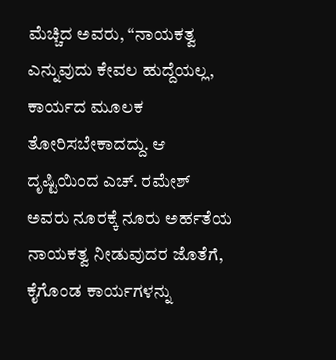ಮೆಚ್ಚಿದ ಅವರು, “ನಾಯಕತ್ವ ಎನ್ನುವುದು ಕೇವಲ ಹುದ್ದೆಯಲ್ಲ, ಕಾರ್ಯದ ಮೂಲಕ ತೋರಿಸಬೇಕಾದದ್ದು. ಆ ದೃಷ್ಟಿಯಿಂದ ಎಚ್. ರಮೇಶ್ ಅವರು ನೂರಕ್ಕೆ ನೂರು ಅರ್ಹತೆಯ ನಾಯಕತ್ವ ನೀಡುವುದರ ಜೊತೆಗೆ, ಕೈಗೊಂಡ ಕಾರ್ಯಗಳನ್ನು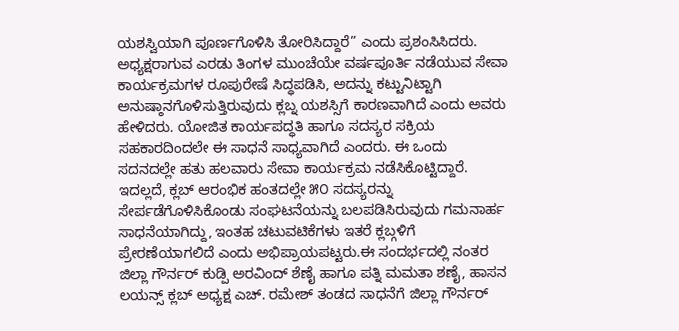ಯಶಸ್ವಿಯಾಗಿ ಪೂರ್ಣಗೊಳಿಸಿ ತೋರಿಸಿದ್ದಾರೆ” ಎಂದು ಪ್ರಶಂಸಿಸಿದರು. ಅಧ್ಯಕ್ಷರಾಗುವ ಎರಡು ತಿಂಗಳ ಮುಂಚೆಯೇ ವರ್ಷಪೂರ್ತಿ ನಡೆಯುವ ಸೇವಾ ಕಾರ್ಯಕ್ರಮಗಳ ರೂಪುರೇಷೆ ಸಿದ್ಧಪಡಿಸಿ, ಅದನ್ನು ಕಟ್ಟುನಿಟ್ಟಾಗಿ ಅನುಷ್ಠಾನಗೊಳಿಸುತ್ತಿರುವುದು ಕ್ಲಬ್ನ ಯಶಸ್ಸಿಗೆ ಕಾರಣವಾಗಿದೆ ಎಂದು ಅವರು ಹೇಳಿದರು. ಯೋಜಿತ ಕಾರ್ಯಪದ್ಧತಿ ಹಾಗೂ ಸದಸ್ಯರ ಸಕ್ರಿಯ ಸಹಕಾರದಿಂದಲೇ ಈ ಸಾಧನೆ ಸಾಧ್ಯವಾಗಿದೆ ಎಂದರು. ಈ ಒಂದು ಸದನದಲ್ಲೇ ಹತು ಹಲವಾರು ಸೇವಾ ಕಾರ್ಯಕ್ರಮ ನಡೆಸಿಕೊಟ್ಟಿದ್ದಾರೆ. ಇದಲ್ಲದೆ, ಕ್ಲಬ್ ಆರಂಭಿಕ ಹಂತದಲ್ಲೇ ೫೦ ಸದಸ್ಯರನ್ನು ಸೇರ್ಪಡೆಗೊಳಿಸಿಕೊಂಡು ಸಂಘಟನೆಯನ್ನು ಬಲಪಡಿಸಿರುವುದು ಗಮನಾರ್ಹ ಸಾಧನೆಯಾಗಿದ್ದು, ಇಂತಹ ಚಟುವಟಿಕೆಗಳು ಇತರೆ ಕ್ಲಬ್ಗಳಿಗೆ ಪ್ರೇರಣೆಯಾಗಲಿದೆ ಎಂದು ಅಭಿಪ್ರಾಯಪಟ್ಟರು.ಈ ಸಂದರ್ಭದಲ್ಲಿ ನಂತರ ಜಿಲ್ಲಾ ಗೌರ್ನರ್ ಕುಡ್ಪಿ ಅರವಿಂದ್ ಶೆಣೈ ಹಾಗೂ ಪತ್ನಿ ಮಮತಾ ಶಣೈ, ಹಾಸನ ಲಯನ್ಸ್ ಕ್ಲಬ್ ಅಧ್ಯಕ್ಷ ಎಚ್. ರಮೇಶ್ ತಂಡದ ಸಾಧನೆಗೆ ಜಿಲ್ಲಾ ಗೌರ್ನರ್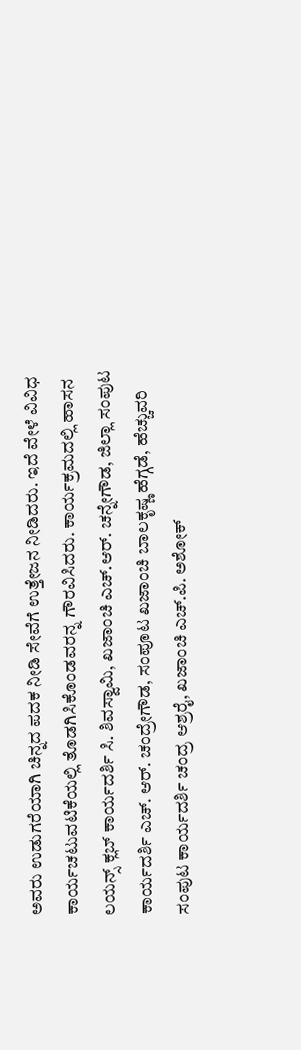ಅವರು ಉಡುಗರೆಯಾಗಿ ಚಿನ್ನದ ಪದಕ ನೀಡಿ ಸೇವೆಗೆ ಉತ್ತೇಜನ ನೀಡಿದರು. ಇದೆ ವೇಳೆ ವಿವಿಧ ಕಾರ್ಯಚಟುವಟಿಕೆಯಲ್ಲಿ ತೊಡಗಿಸಿಕೊಂಡವರನ್ನ ಗೌರವಿಸಿದರು. ಕಾರ್ಯಕ್ರಮದಲ್ಲಿ ಹಾಸನ ಲಯನ್ಸ್ ಕ್ಲಬ್ ಕಾರ್ಯದರ್ಶಿ ಸಿ. ಶಿವಸ್ವಾಮಿ, ಖಜಾಂಚಿ ಎಚ್.ಆರ್. ಚನ್ನೇಗೌಡ, ಜಿಲ್ಲಾ ಸಂಪುಟ ಕಾರ್ಯದರ್ಶಿ ಎಚ್. ಆರ್. ಚಂದ್ರೇಗೌಡ, ಸಂಪೂಟ ಖಜಾಂಚಿ ಬಾಲಕೃಷ್ಣ ಹೆಗ್ಗಡೆ, ಹೆಚ್ಚುವರಿ ಸಂಪುಟ ಕಾರ್ಯದರ್ಶಿ ಚಂದ್ರ ಆಶ್ರರೈ, ಖಜಾಂಚಿ ಎಚ್.ಪಿ. ಅಶೋಕ್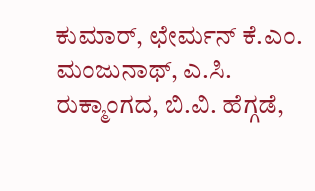ಕುಮಾರ್, ಛೇರ್ಮನ್ ಕೆ.ಎಂ. ಮಂಜುನಾಥ್, ಎ.ಸಿ. ರುಕ್ಮಾಂಗದ, ಬಿ.ವಿ. ಹೆಗ್ಗಡೆ,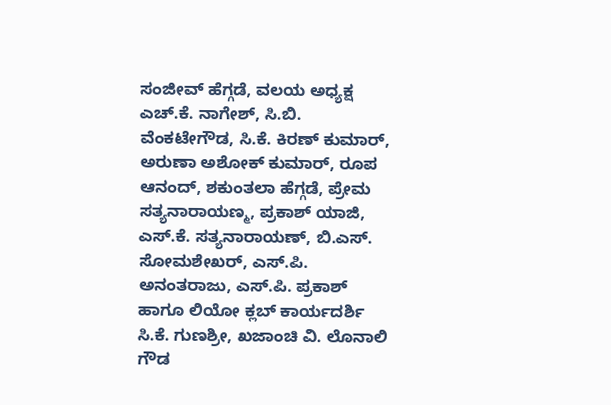ಸಂಜೀವ್ ಹೆಗ್ಗಡೆ, ವಲಯ ಅಧ್ಯಕ್ಷ ಎಚ್.ಕೆ. ನಾಗೇಶ್, ಸಿ.ಬಿ. ವೆಂಕಟೇಗೌಡ, ಸಿ.ಕೆ. ಕಿರಣ್ ಕುಮಾರ್, ಅರುಣಾ ಅಶೋಕ್ ಕುಮಾರ್, ರೂಪ ಆನಂದ್, ಶಕುಂತಲಾ ಹೆಗ್ಗಡೆ, ಪ್ರೇಮ ಸತ್ಯನಾರಾಯಣ್ಮ, ಪ್ರಕಾಶ್ ಯಾಜಿ, ಎಸ್.ಕೆ. ಸತ್ಯನಾರಾಯಣ್, ಬಿ.ಎಸ್. ಸೋಮಶೇಖರ್, ಎಸ್.ಪಿ. ಅನಂತರಾಜು, ಎಸ್.ಪಿ. ಪ್ರಕಾಶ್ ಹಾಗೂ ಲಿಯೋ ಕ್ಲಬ್ ಕಾರ್ಯದರ್ಶಿ ಸಿ.ಕೆ. ಗುಣಶ್ರೀ, ಖಜಾಂಚಿ ವಿ. ಲೊನಾಲಿ ಗೌಡ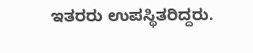ಇತರರು ಉಪಸ್ಥಿತರಿದ್ದರು.